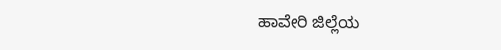ಹಾವೇರಿ ಜಿಲ್ಲೆಯ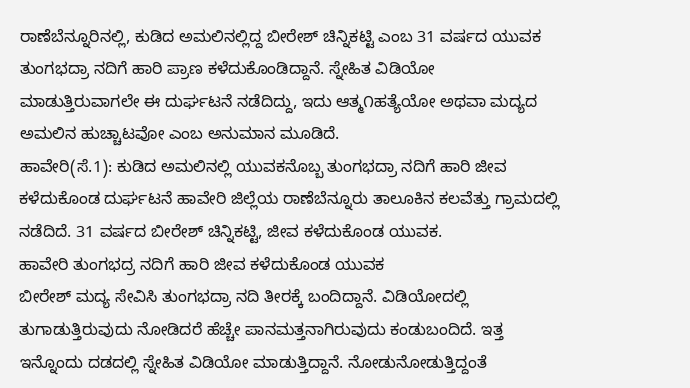ರಾಣೆಬೆನ್ನೂರಿನಲ್ಲಿ, ಕುಡಿದ ಅಮಲಿನಲ್ಲಿದ್ದ ಬೀರೇಶ್ ಚಿನ್ನಿಕಟ್ಟಿ ಎಂಬ 31 ವರ್ಷದ ಯುವಕ ತುಂಗಭದ್ರಾ ನದಿಗೆ ಹಾರಿ ಪ್ರಾಣ ಕಳೆದುಕೊಂಡಿದ್ದಾನೆ. ಸ್ನೇಹಿತ ವಿಡಿಯೋ ಮಾಡುತ್ತಿರುವಾಗಲೇ ಈ ದುರ್ಘಟನೆ ನಡೆದಿದ್ದು, ಇದು ಆತ್ಮ೧ಹತ್ಯೆಯೋ ಅಥವಾ ಮದ್ಯದ ಅಮಲಿನ ಹುಚ್ಚಾಟವೋ ಎಂಬ ಅನುಮಾನ ಮೂಡಿದೆ.
ಹಾವೇರಿ(ಸೆ.1): ಕುಡಿದ ಅಮಲಿನಲ್ಲಿ ಯುವಕನೊಬ್ಬ ತುಂಗಭದ್ರಾ ನದಿಗೆ ಹಾರಿ ಜೀವ ಕಳೆದುಕೊಂಡ ದುರ್ಘಟನೆ ಹಾವೇರಿ ಜಿಲ್ಲೆಯ ರಾಣೆಬೆನ್ನೂರು ತಾಲೂಕಿನ ಕಲವೆತ್ತು ಗ್ರಾಮದಲ್ಲಿ ನಡೆದಿದೆ. 31 ವರ್ಷದ ಬೀರೇಶ್ ಚಿನ್ನಿಕಟ್ಟಿ, ಜೀವ ಕಳೆದುಕೊಂಡ ಯುವಕ.
ಹಾವೇರಿ ತುಂಗಭದ್ರ ನದಿಗೆ ಹಾರಿ ಜೀವ ಕಳೆದುಕೊಂಡ ಯುವಕ
ಬೀರೇಶ್ ಮದ್ಯ ಸೇವಿಸಿ ತುಂಗಭದ್ರಾ ನದಿ ತೀರಕ್ಕೆ ಬಂದಿದ್ದಾನೆ. ವಿಡಿಯೋದಲ್ಲಿ ತುಗಾಡುತ್ತಿರುವುದು ನೋಡಿದರೆ ಹೆಚ್ಚೇ ಪಾನಮತ್ತನಾಗಿರುವುದು ಕಂಡುಬಂದಿದೆ. ಇತ್ತ ಇನ್ನೊಂದು ದಡದಲ್ಲಿ ಸ್ನೇಹಿತ ವಿಡಿಯೋ ಮಾಡುತ್ತಿದ್ದಾನೆ. ನೋಡುನೋಡುತ್ತಿದ್ದಂತೆ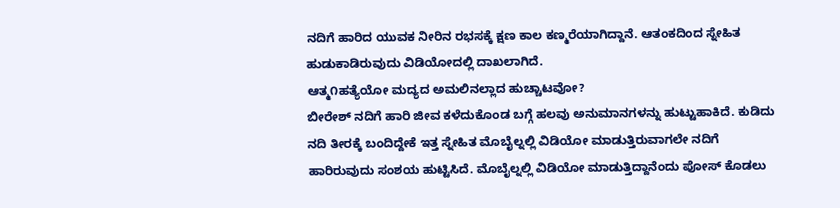ನದಿಗೆ ಹಾರಿದ ಯುವಕ ನೀರಿನ ರಭಸಕ್ಕೆ ಕ್ಷಣ ಕಾಲ ಕಣ್ಮರೆಯಾಗಿದ್ದಾನೆ. ಆತಂಕದಿಂದ ಸ್ನೇಹಿತ ಹುಡುಕಾಡಿರುವುದು ವಿಡಿಯೋದಲ್ಲಿ ದಾಖಲಾಗಿದೆ.
ಆತ್ಮ೧ಹತ್ಯೆಯೋ ಮದ್ಯದ ಅಮಲಿನಲ್ಲಾದ ಹುಚ್ಚಾಟವೋ?
ಬೀರೇಶ್ ನದಿಗೆ ಹಾರಿ ಜೀವ ಕಳೆದುಕೊಂಡ ಬಗ್ಗೆ ಹಲವು ಅನುಮಾನಗಳನ್ನು ಹುಟ್ಟುಹಾಕಿದೆ. ಕುಡಿದು ನದಿ ತೀರಕ್ಕೆ ಬಂದಿದ್ದೇಕೆ ಇತ್ತ ಸ್ನೇಹಿತ ಮೊಬೈಲ್ನಲ್ಲಿ ವಿಡಿಯೋ ಮಾಡುತ್ತಿರುವಾಗಲೇ ನದಿಗೆ ಹಾರಿರುವುದು ಸಂಶಯ ಹುಟ್ಟಿಸಿದೆ. ಮೊಬೈಲ್ನಲ್ಲಿ ವಿಡಿಯೋ ಮಾಡುತ್ತಿದ್ದಾನೆಂದು ಪೋಸ್ ಕೊಡಲು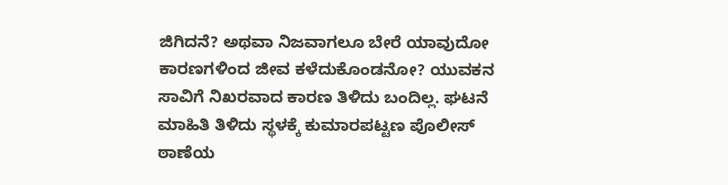ಜಿಗಿದನೆ? ಅಥವಾ ನಿಜವಾಗಲೂ ಬೇರೆ ಯಾವುದೋ ಕಾರಣಗಳಿಂದ ಜೀವ ಕಳೆದುಕೊಂಡನೋ? ಯುವಕನ ಸಾವಿಗೆ ನಿಖರವಾದ ಕಾರಣ ತಿಳಿದು ಬಂದಿಲ್ಲ. ಘಟನೆ ಮಾಹಿತಿ ತಿಳಿದು ಸ್ಥಳಕ್ಕೆ ಕುಮಾರಪಟ್ಟಣ ಪೊಲೀಸ್ ಠಾಣೆಯ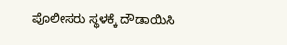ಪೊಲೀಸರು ಸ್ಥಳಕ್ಕೆ ದೌಡಾಯಿಸಿ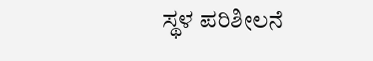ಸ್ಥಳ ಪರಿಶೀಲನೆ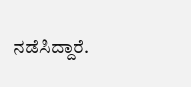ನಡೆಸಿದ್ದಾರೆ.